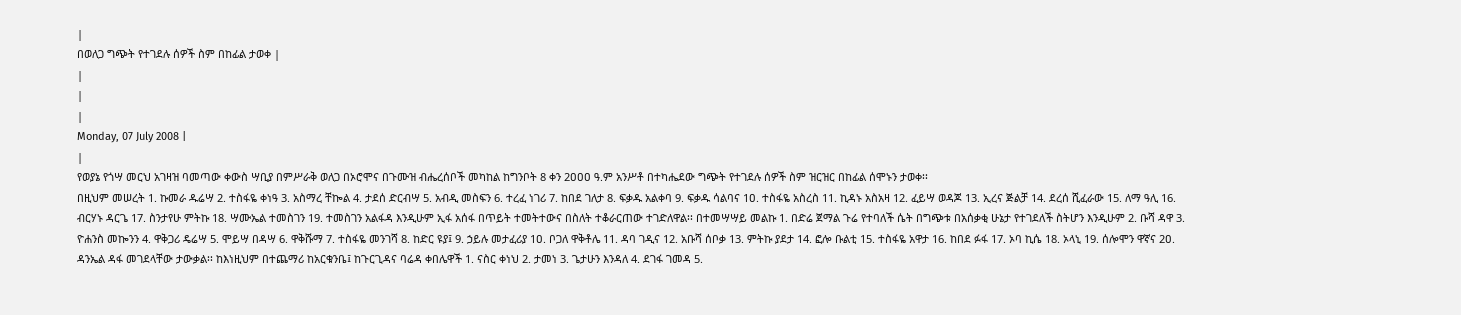|
በወለጋ ግጭት የተገደሉ ሰዎች ስም በከፊል ታወቀ |
|
|
|
Monday, 07 July 2008 |
|
የወያኔ የጎሣ መርህ አገዛዝ ባመጣው ቀውስ ሣቢያ በምሥራቅ ወለጋ በኦሮሞና በጉሙዝ ብሔረሰቦች መካከል ከግንቦት 8 ቀን 2ዐዐዐ ዓ.ም አንሥቶ በተካሔደው ግጭት የተገደሉ ሰዎች ስም ዝርዝር በከፊል ሰሞኑን ታወቀ፡፡
በዚህም መሠረት 1. ኩመራ ዱሬሣ 2. ተስፋዬ ቀነዓ 3. አስማረ ቸኰል 4. ታደሰ ድርብሣ 5. አብዲ መስፍን 6. ተረፈ ነገሪ 7. ከበደ ገለታ 8. ፍቃዱ አልቀባ 9. ፍቃዱ ሳልባና 1ዐ. ተስፋዬ አስረስ 11. ኪዳኑ አስአዛ 12. ፈይሣ ወዳጆ 13. ኢረና ጅልቻ 14. ደረሰ ሺፈራው 15. ለማ ዓሊ 16. ብርሃኑ ዳርጌ 17. ስንታየሁ ምትኩ 18. ሣሙኤል ተመስገን 19. ተመስገን አልፋዳ እንዲሁም ኢፋ አሰፋ በጥይት ተመትተውና በስለት ተቆራርጠው ተገድለዋል፡፡ በተመሣሣይ መልኩ 1. በድሬ ጀማል ጉሬ የተባለች ሴት በግጭቱ በአሰቃቂ ሁኔታ የተገደለች ስትሆን እንዲሁም 2. ቡሻ ዳዋ 3. ዮሐንስ መኰንን 4. ዋቅጋሪ ዴሬሣ 5. ሞይሣ በዳሣ 6. ዋቅሹማ 7. ተስፋዬ መንገሻ 8. ከድር ዩያ፤ 9. ኃይሉ መታፈሪያ 1ዐ. ቦጋለ ዋቅቶሌ 11. ዳባ ገዲና 12. አቡሻ ሰቦቃ 13. ምትኩ ያደታ 14. ፎሎ ቡልቲ 15. ተስፋዬ አዋታ 16. ከበደ ፉፋ 17. ኦባ ኪሴ 18. ኦላኒ 19. ሰሎሞን ዋኛና 2ዐ. ዳንኤል ዳፋ መገደላቸው ታውቃል፡፡ ከእነዚህም በተጨማሪ ከአርቁንቤ፤ ከጉርጊዳና ባሬዳ ቀበሌዋች 1. ናስር ቀነህ 2. ታመነ 3. ጌታሁን እንዳለ 4. ደገፋ ገመዳ 5.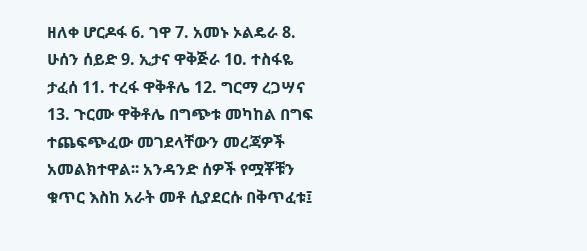ዘለቀ ሆርዶፋ 6. ገዋ 7. አመኑ ኦልዴራ 8. ሁሰን ሰይድ 9. ኢታና ዋቅጅራ 1ዐ. ተስፋዬ ታፈሰ 11. ተረፋ ዋቅቶሌ 12. ግርማ ረጋሣና 13. ጉርሙ ዋቅቶሌ በግጭቱ መካከል በግፍ ተጨፍጭፈው መገደላቸውን መረጃዎች አመልክተዋል፡፡ አንዳንድ ሰዎች የሟቾቹን ቁጥር እስከ አራት መቶ ሲያደርሱ በቅጥፈቱ፤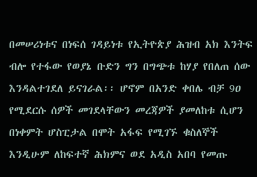በመሠሪነቱና በነፍሰ ገዳይነቱ የኢትዮጵያ ሕዝብ አክ እንትፍ ብሎ የተፋው የወያኔ ቡድን ግን በግጭቱ ከሃያ የበለጠ ሰው እንዳልተገደለ ይናገራል፡፡ ሆኖም በአንድ ቀበሌ ብቻ 9ዐ የሚደርሱ ሰዎች መገደላቸውን መረጃዎች ያመለከቱ ሲሆን በነቀምት ሆስፒታል በሞት አፋፍ የሚገኙ ቁስለኞች እንዲሁም ለከፍተኛ ሕክምና ወደ አዲስ አበባ የመጡ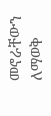መኖራቸውን ለማወቅ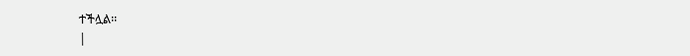ተችሏል፡፡
|